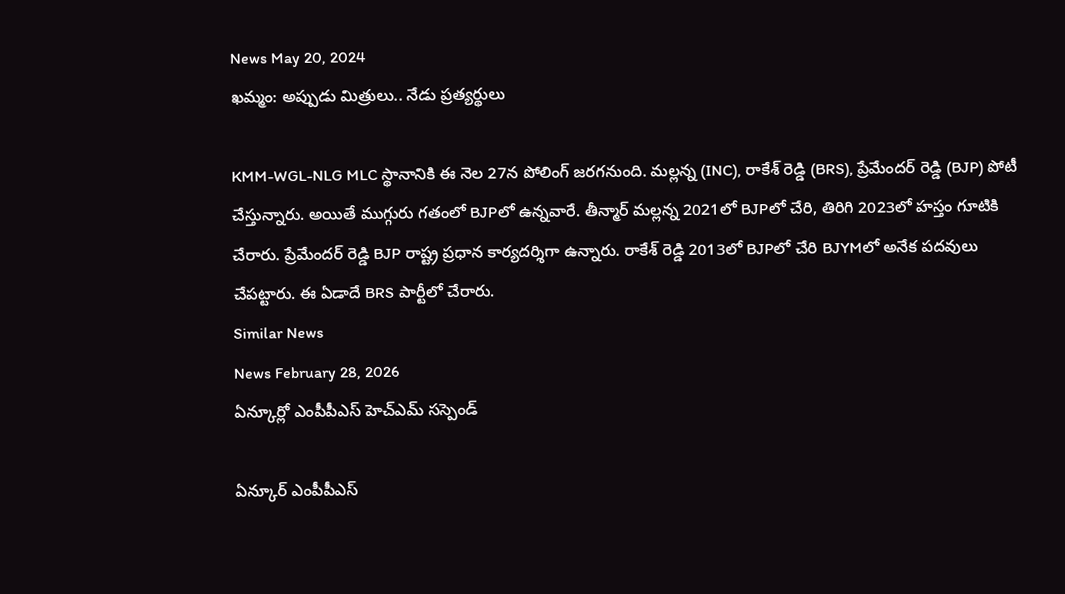News May 20, 2024
ఖమ్మం: అప్పుడు మిత్రులు.. నేడు ప్రత్యర్థులు

KMM-WGL-NLG MLC స్థానానికి ఈ నెల 27న పోలింగ్ జరగనుంది. మల్లన్న (INC), రాకేశ్ రెడ్డి (BRS), ప్రేమేందర్ రెడ్డి (BJP) పోటీ చేస్తున్నారు. అయితే ముగ్గురు గతంలో BJPలో ఉన్నవారే. తీన్మార్ మల్లన్న 2021లో BJPలో చేరి, తిరిగి 2023లో హస్తం గూటికి చేరారు. ప్రేమేందర్ రెడ్డి BJP రాష్ట్ర ప్రధాన కార్యదర్శిగా ఉన్నారు. రాకేశ్ రెడ్డి 2013లో BJPలో చేరి BJYMలో అనేక పదవులు చేపట్టారు. ఈ ఏడాదే BRS పార్టీలో చేరారు.
Similar News
News February 28, 2026
ఏన్కూర్లో ఎంపీపీఎస్ హెచ్ఎమ్ సస్పెండ్

ఏన్కూర్ ఎంపీపీఎస్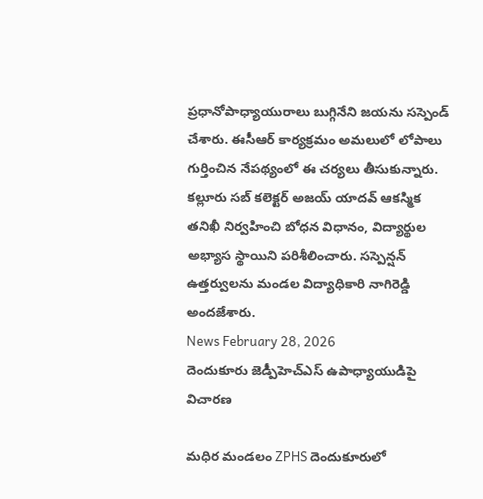ప్రధానోపాధ్యాయురాలు బుగ్గినేని జయను సస్పెండ్ చేశారు. ఈసీఆర్ కార్యక్రమం అమలులో లోపాలు గుర్తించిన నేపథ్యంలో ఈ చర్యలు తీసుకున్నారు. కల్లూరు సబ్ కలెక్టర్ అజయ్ యాదవ్ ఆకస్మిక తనిఖీ నిర్వహించి బోధన విధానం, విద్యార్థుల అభ్యాస స్థాయిని పరిశీలించారు. సస్పెన్షన్ ఉత్తర్వులను మండల విద్యాధికారి నాగిరెడ్డి అందజేశారు.
News February 28, 2026
దెందుకూరు జెడ్పీహెచ్ఎస్ ఉపాధ్యాయుడిపై విచారణ

మధిర మండలం ZPHS దెందుకూరులో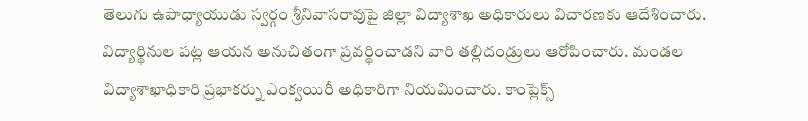తెలుగు ఉపాధ్యాయుడు స్వర్గం శ్రీనివాసరావుపై జిల్లా విద్యాశాఖ అధికారులు విచారణకు ఆదేశించారు. విద్యార్థినుల పట్ల ఆయన అనుచితంగా ప్రవర్థించాడని వారి తల్లిదండ్రులు ఆరోపించారు. మండల విద్యాశాఖాధికారి ప్రభాకర్ను ఎంక్వయిరీ అధికారిగా నియమించారు. కాంప్లెక్స్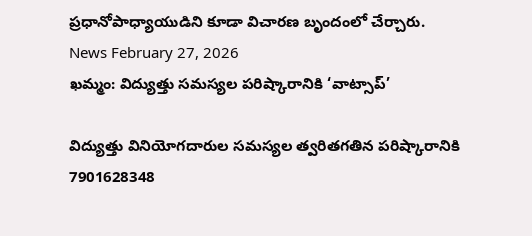ప్రధానోపాధ్యాయుడిని కూడా విచారణ బృందంలో చేర్చారు.
News February 27, 2026
ఖమ్మం: విద్యుత్తు సమస్యల పరిష్కారానికి ‘వాట్సాప్’

విద్యుత్తు వినియోగదారుల సమస్యల త్వరితగతిన పరిష్కారానికి 7901628348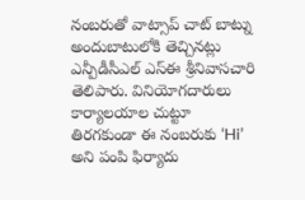నంబరుతో వాట్సాప్ చాట్ బాట్ను అందుబాటులోకి తెచ్చినట్లు ఎన్పీడీసీఎల్ ఎస్ఈ శ్రీనివాసచారి తెలిపారు. వినియోగదారులు కార్యాలయాల చుట్టూ తిరగకుండా ఈ నంబరుకు ‘Hi’ అని పంపి ఫిర్యాదు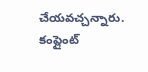చేయవచ్చన్నారు. కంప్లైంట్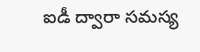ఐడీ ద్వారా సమస్య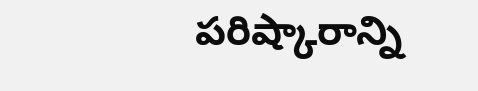పరిష్కారాన్ని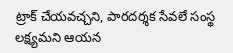ట్రాక్ చేయవచ్చని, పారదర్శక సేవలే సంస్థ లక్ష్యమని ఆయన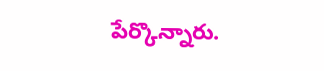పేర్కొన్నారు.